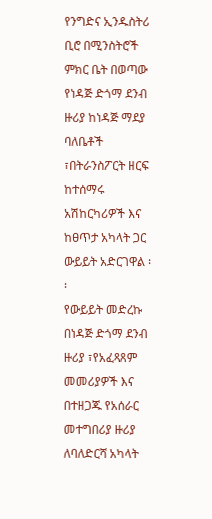የንግድና ኢንዱስትሪ ቢሮ በሚንስትሮች ምክር ቤት በወጣው የነዳጅ ድጎማ ደንብ ዙሪያ ከነዳጅ ማደያ ባለቤቶች ፣በትራንስፖርት ዘርፍ ከተሰማሩ አሽከርካሪዎች እና ከፀጥታ አካላት ጋር ውይይት አድርገዋል ፡፡
የውይይት መድረኩ በነዳጅ ድጎማ ደንብ ዙሪያ ፣የአፈጻጸም መመሪያዎች እና በተዘጋጁ የአሰራር መተግበሪያ ዙሪያ ለባለድርሻ አካላት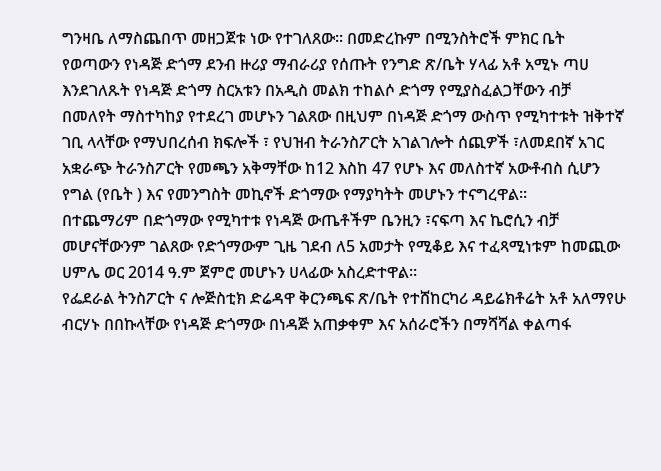ግንዛቤ ለማስጨበጥ መዘጋጀቱ ነው የተገለጸው፡፡ በመድረኩም በሚንስትሮች ምክር ቤት የወጣውን የነዳጅ ድጎማ ደንብ ዙሪያ ማብራሪያ የሰጡት የንግድ ጽ/ቤት ሃላፊ አቶ አሚኑ ጣሀ እንደገለጹት የነዳጅ ድጎማ ስርአቱን በአዲስ መልክ ተከልሶ ድጎማ የሚያስፈልጋቸውን ብቻ በመለየት ማስተካከያ የተደረገ መሆኑን ገልጸው በዚህም በነዳጅ ድጎማ ውስጥ የሚካተቱት ዝቅተኛ ገቢ ላላቸው የማህበረሰብ ክፍሎች ፣ የህዝብ ትራንስፖርት አገልገሎት ሰጪዎች ፣ለመደበኛ አገር አቋራጭ ትራንስፖርት የመጫን አቅማቸው ከ12 እስከ 47 የሆኑ እና መለስተኛ አውቶብስ ሲሆን የግል (የቤት ) እና የመንግስት መኪኖች ድጎማው የማያካትት መሆኑን ተናግረዋል፡፡
በተጨማሪም በድጎማው የሚካተቱ የነዳጅ ውጤቶችም ቤንዚን ፣ናፍጣ እና ኬሮሲን ብቻ መሆናቸውንም ገልጸው የድጎማውም ጊዜ ገደብ ለ5 አመታት የሚቆይ እና ተፈጻሚነቱም ከመጪው ሀምሌ ወር 2014 ዓ.ም ጀምሮ መሆኑን ሀላፊው አስረድተዋል፡፡
የፌደራል ትንስፖርት ና ሎጅስቲክ ድሬዳዋ ቅርንጫፍ ጽ/ቤት የተሸከርካሪ ዳይሬክቶሬት አቶ አለማየሁ ብርሃኑ በበኩላቸው የነዳጅ ድጎማው በነዳጅ አጠቃቀም እና አሰራሮችን በማሻሻል ቀልጣፋ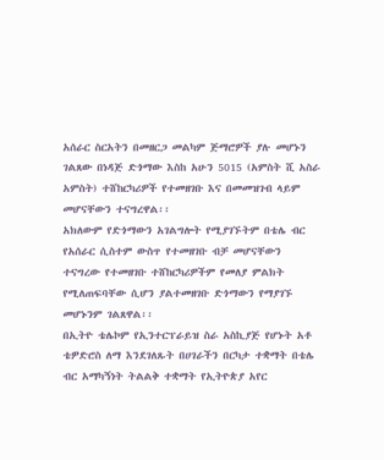አሰራር ስርአትን በመዘርጋ መልካም ጅማሮዎች ያሉ መሆኑን ገልጸው በነዳጅ ድጎማው እስከ አሁን 5015 (አምስት ሺ አስራ አምስት) ተሸከርካሪዎች የተመዘገቡ እና በመመዝገብ ላይም መሆናቸውን ተናግረዋል፡፡
አክለውም የድጎማውን አገልግሎት የሚያገኙትም በቴሌ ብር የአሰራር ሲስተም ውስጥ የተመዘገቡ ብቻ መሆናቸውን ተናግረው የተመዘገቡ ተሸከርካሪዎችም የመለያ ምልክት የሚለጠፍባቸው ሲሆን ያልተመዘገቡ ድጎማውን የማያገኙ መሆኑንም ገልጸዋል፡፡
በኢትዮ ቴሌኮም የኢንተርፕራይዝ ስራ አስኪያጅ የሆኑት አቶ ቴዎድሮስ ለማ እንደገለጹት በሀገራችን በርካታ ተቋማት በቴሌ ብር አማካኝነት ትልልቅ ተቋማት የኢትዮጵያ አየር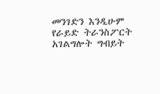መንገድን እንዲሁም የራይድ ትራንስፖርት አገልግሎት ግብይት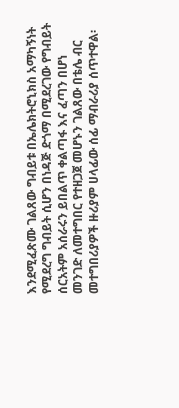እንደሚፈጽሙ ገልጸው ግብይቱ በኤሌክትሮኒክስ አማካኝነት የሚደረግ ግብይት ሲሆን በነዳጅ ድጎማ በሚደረገው የግብይት ሰርአትም አሰራሩን ይበልጥ ቀልጣፋ እና ፈጣን በሆነ መንገድ ለመተግበር የተዘጋጀ መሆኑን ገልጸው በቴሌ ብር መተግበሪያዎች ዙሪያም ሀላፊው ሰፊ ማብራሪያ ሰጥተዋል፡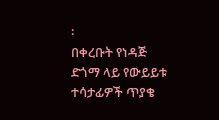፡
በቀረቡት የነዳጅ ድጎማ ላይ የውይይቱ ተሳታፊዎች ጥያቄ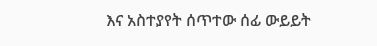እና አስተያየት ሰጥተው ሰፊ ውይይት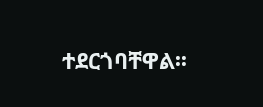ተደርጎባቸዋል፡፡